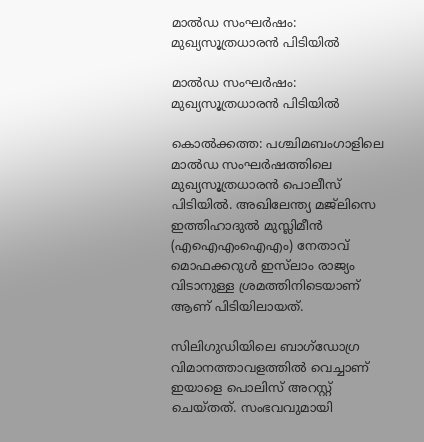മാല്‍ഡ സംഘര്‍ഷം: മുഖ്യസൂത്രധാരന്‍ പിടിയില്‍

മാല്‍ഡ സംഘര്‍ഷം: മുഖ്യസൂത്രധാരന്‍ പിടിയില്‍

കൊല്‍ക്കത്ത: പശ്ചിമബംഗാളിലെ മാല്‍ഡ സംഘര്‍ഷത്തിലെ മുഖ്യസൂത്രധാരന്‍ പൊലീസ് പിടിയില്‍. അഖിലേന്ത്യ മജ്‌ലിസെ ഇത്തിഹാദുല്‍ മുസ്ലിമീന്‍ (എഐഎംഐഎം) നേതാവ് മൊഫക്കറുള്‍ ഇസ്‌ലാം രാജ്യം വിടാനുള്ള ശ്രമത്തിനിടെയാണ് ആണ് പിടിയിലായത്.

സിലിഗുഡിയിലെ ബാഗ്‌ഡോഗ്ര വിമാനത്താവളത്തില്‍ വെച്ചാണ് ഇയാളെ പൊലിസ് അറസ്റ്റ് ചെയ്തത്. സംഭവവുമായി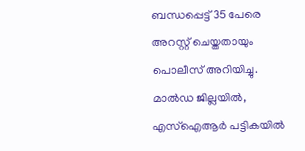ബന്ധപ്പെട്ട് 35 പേരെ അറസ്റ്റ് ചെയ്തതായും പൊലീസ് അറിയിച്ചു. മാല്‍ഡ ജില്ലയില്‍, എസ്ഐആര്‍ പട്ടികയില്‍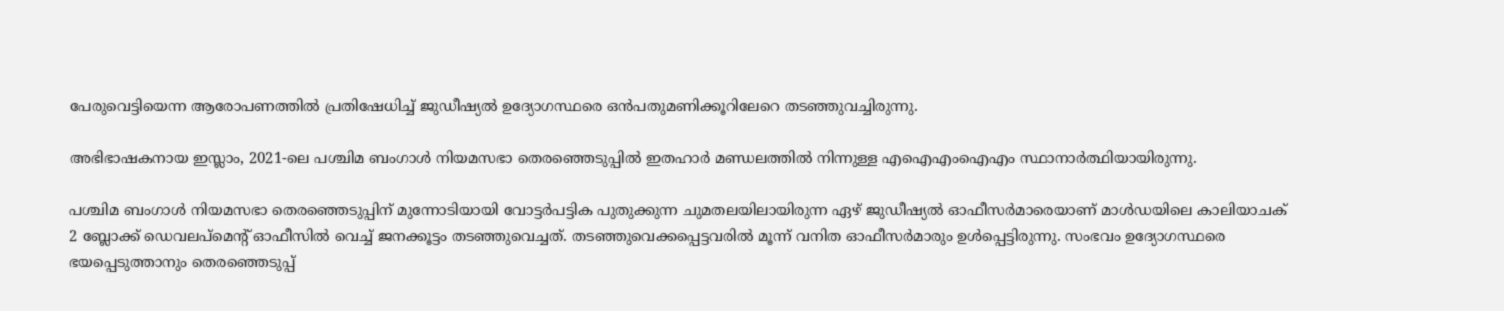പേരുവെട്ടിയെന്ന ആരോപണത്തില്‍ പ്രതിഷേധിച്ച് ജുഡീഷ്യല്‍ ഉദ്യോഗസ്ഥരെ ഒന്‍പതുമണിക്കൂറിലേറെ തടഞ്ഞുവച്ചിരുന്നു.

അഭിഭാഷകനായ ഇസ്ലാം, 2021-ലെ പശ്ചിമ ബംഗാള്‍ നിയമസഭാ തെരഞ്ഞെടുപ്പില്‍ ഇതഹാര്‍ മണ്ഡലത്തില്‍ നിന്നുള്ള എഐഎംഐഎം സ്ഥാനാര്‍ത്ഥിയായിരുന്നു.

പശ്ചിമ ബംഗാള്‍ നിയമസഭാ തെരഞ്ഞെടുപ്പിന് മുന്നോടിയായി വോട്ടര്‍പട്ടിക പുതുക്കുന്ന ചുമതലയിലായിരുന്ന ഏഴ് ജുഡീഷ്യല്‍ ഓഫീസര്‍മാരെയാണ് മാള്‍ഡയിലെ കാലിയാചക് 2 ബ്ലോക്ക് ഡെവലപ്‌മെന്റ് ഓഫീസില്‍ വെച്ച് ജനക്കൂട്ടം തടഞ്ഞുവെച്ചത്. തടഞ്ഞുവെക്കപ്പെട്ടവരില്‍ മൂന്ന് വനിത ഓഫീസര്‍മാരും ഉള്‍പ്പെട്ടിരുന്നു. സംഭവം ഉദ്യോഗസ്ഥരെ ഭയപ്പെടുത്താനും തെരഞ്ഞെടുപ്പ്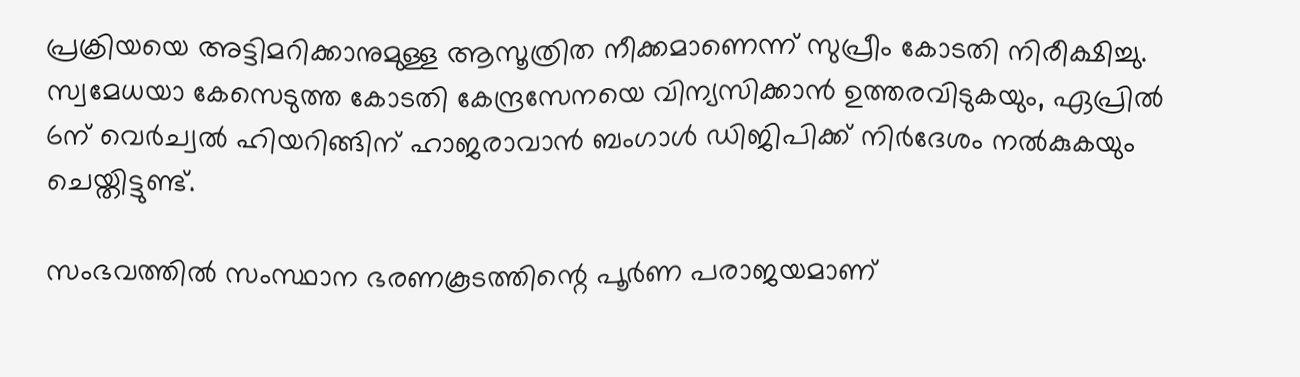പ്രക്രിയയെ അട്ടിമറിക്കാനുമുള്ള ആസൂത്രിത നീക്കമാണെന്ന് സുപ്രീം കോടതി നിരീക്ഷിച്ചു. സ്വമേധയാ കേസെടുത്ത കോടതി കേന്ദ്രസേനയെ വിന്യസിക്കാന്‍ ഉത്തരവിടുകയും, ഏപ്രില്‍ 6ന് വെര്‍ച്വല്‍ ഹിയറിങ്ങിന് ഹാജരാവാന്‍ ബംഗാള്‍ ഡിജിപിക്ക് നിര്‍ദേശം നല്‍കുകയും ചെയ്തിട്ടുണ്ട്.

സംഭവത്തില്‍ സംസ്ഥാന ഭരണകൂടത്തിന്റെ പൂര്‍ണ പരാജയമാണ്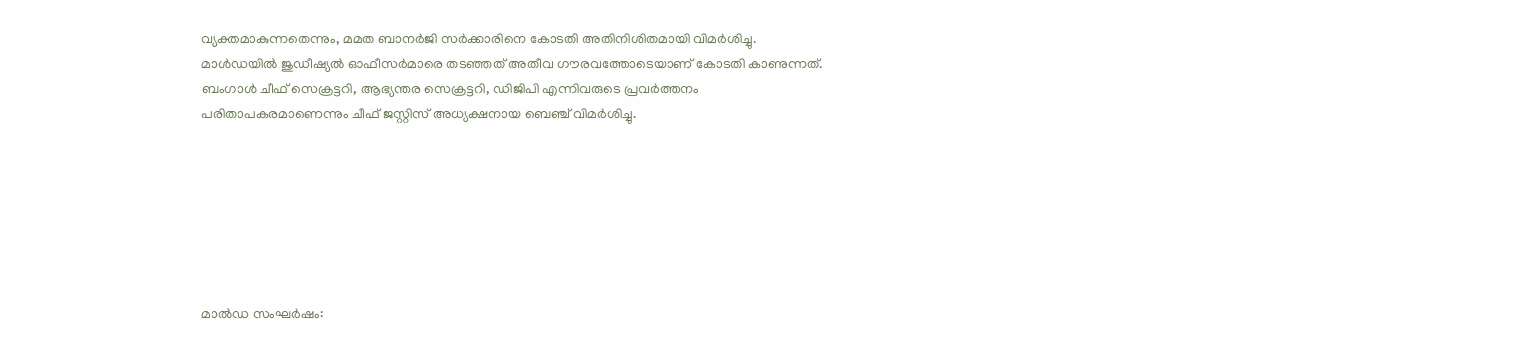വ്യക്തമാകുന്നതെന്നും, മമത ബാനര്‍ജി സര്‍ക്കാരിനെ കോടതി അതിനിശിതമായി വിമര്‍ശിച്ചു. മാള്‍ഡയില്‍ ജുഡീഷ്യല്‍ ഓഫീസര്‍മാരെ തടഞ്ഞത് അതീവ ഗൗരവത്തോടെയാണ് കോടതി കാണുന്നത്. ബംഗാള്‍ ചീഫ് സെക്രട്ടറി, ആഭ്യന്തര സെക്രട്ടറി, ഡിജിപി എന്നിവരുടെ പ്രവര്‍ത്തനം പരിതാപകരമാണെന്നും ചീഫ് ജസ്റ്റിസ് അധ്യക്ഷനായ ബെഞ്ച് വിമര്‍ശിച്ചു.







മാല്‍ഡ സംഘര്‍ഷം: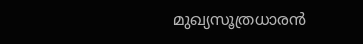മുഖ്യസൂത്രധാരന്‍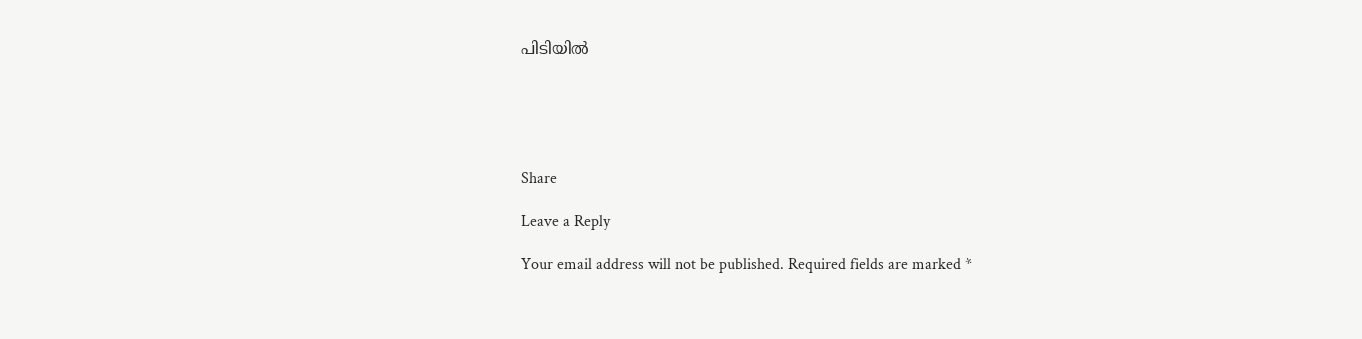പിടിയില്‍





Share

Leave a Reply

Your email address will not be published. Required fields are marked *